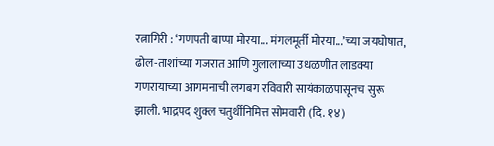रत्नागिरी : ‘गणपती बाप्पा मोरया... मंगलमूर्ती मोरया...’च्या जयघोषात, ढोल-ताशांच्या गजरात आणि गुलालाच्या उधळणीत लाडक्या गणरायाच्या आगमनाची लगबग रविवारी सायंकाळपासूनच सुरू झाली. भाद्रपद शुक्ल चतुर्थीनिमित्त सोमवारी (दि. १४)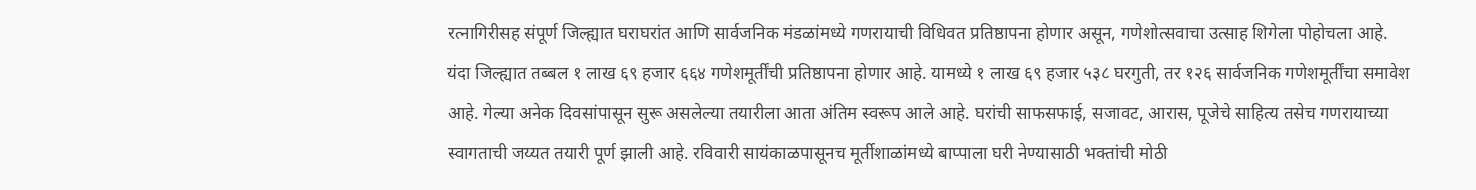रत्नागिरीसह संपूर्ण जिल्ह्यात घराघरांत आणि सार्वजनिक मंडळांमध्ये गणरायाची विधिवत प्रतिष्ठापना होणार असून, गणेशोत्सवाचा उत्साह शिगेला पोहोचला आहे.
यंदा जिल्ह्यात तब्बल १ लाख ६९ हजार ६६४ गणेशमूर्तींची प्रतिष्ठापना होणार आहे. यामध्ये १ लाख ६९ हजार ५३८ घरगुती, तर १२६ सार्वजनिक गणेशमूर्तींचा समावेश आहे. गेल्या अनेक दिवसांपासून सुरू असलेल्या तयारीला आता अंतिम स्वरूप आले आहे. घरांची साफसफाई, सजावट, आरास, पूजेचे साहित्य तसेच गणरायाच्या स्वागताची जय्यत तयारी पूर्ण झाली आहे. रविवारी सायंकाळपासूनच मूर्तीशाळांमध्ये बाप्पाला घरी नेण्यासाठी भक्तांची मोठी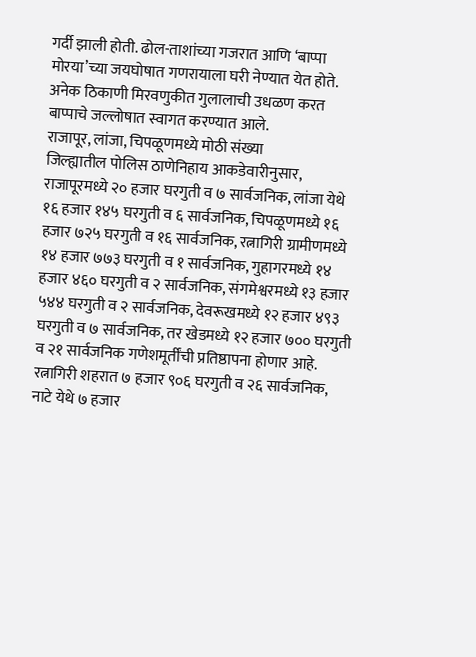गर्दी झाली होती. ढोल-ताशांच्या गजरात आणि ‘बाप्पा मोरया’च्या जयघोषात गणरायाला घरी नेण्यात येत होते. अनेक ठिकाणी मिरवणुकीत गुलालाची उधळण करत बाप्पाचे जल्लोषात स्वागत करण्यात आले.
राजापूर, लांजा, चिपळूणमध्ये मोठी संख्या
जिल्ह्यातील पोलिस ठाणेनिहाय आकडेवारीनुसार, राजापूरमध्ये २० हजार घरगुती व ७ सार्वजनिक, लांजा येथे १६ हजार १४५ घरगुती व ६ सार्वजनिक, चिपळूणमध्ये १६ हजार ७२५ घरगुती व १६ सार्वजनिक, रत्नागिरी ग्रामीणमध्ये १४ हजार ७७३ घरगुती व १ सार्वजनिक, गुहागरमध्ये १४ हजार ४६० घरगुती व २ सार्वजनिक, संगमेश्वरमध्ये १३ हजार ५४४ घरगुती व २ सार्वजनिक, देवरूखमध्ये १२ हजार ४९३ घरगुती व ७ सार्वजनिक, तर खेडमध्ये १२ हजार ७०० घरगुती व २१ सार्वजनिक गणेशमूर्तींची प्रतिष्ठापना होणार आहे.
रत्नागिरी शहरात ७ हजार ९०६ घरगुती व २६ सार्वजनिक, नाटे येथे ७ हजार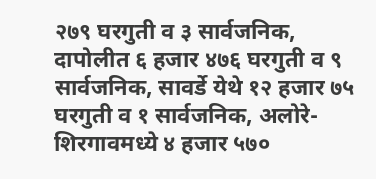२७९ घरगुती व ३ सार्वजनिक, दापोलीत ६ हजार ४७६ घरगुती व ९ सार्वजनिक, सावर्डे येथे १२ हजार ७५ घरगुती व १ सार्वजनिक, अलोरे-शिरगावमध्ये ४ हजार ५७०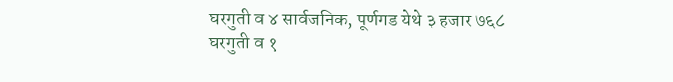घरगुती व ४ सार्वजनिक, पूर्णगड येथे ३ हजार ७६८ घरगुती व १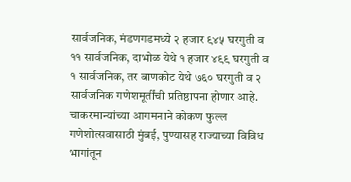सार्वजनिक, मंडणगडमध्ये २ हजार ९४५ घरगुती व ११ सार्वजनिक, दाभोळ येथे १ हजार ४९९ घरगुती व १ सार्वजनिक, तर बाणकोट येथे ७६० घरगुती व २ सार्वजनिक गणेशमूर्तींची प्रतिष्ठापना होणार आहे.
चाकरमान्यांच्या आगमनाने कोकण फुल्ल
गणेशोत्सवासाठी मुंबई, पुण्यासह राज्याच्या विविध भागांतून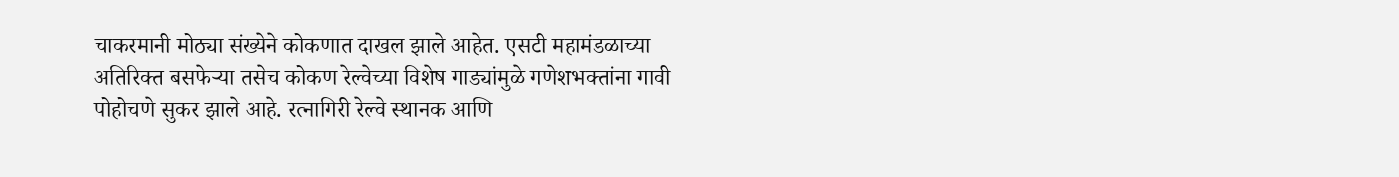चाकरमानी मोठ्या संख्येने कोकणात दाखल झाले आहेत. एसटी महामंडळाच्या अतिरिक्त बसफेऱ्या तसेच कोकण रेल्वेच्या विशेष गाड्यांमुळे गणेशभक्तांना गावी पोहोचणे सुकर झाले आहे. रत्नागिरी रेल्वे स्थानक आणि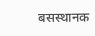बसस्थानक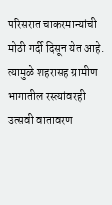परिसरात चाकरमान्यांची मोठी गर्दी दिसून येत आहे. त्यामुळे शहरासह ग्रामीण भागातील रस्त्यांवरही उत्सवी वातावरण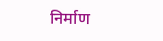निर्माण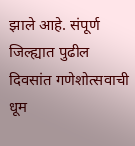झाले आहे. संपूर्ण जिल्ह्यात पुढील दिवसांत गणेशोत्सवाची धूम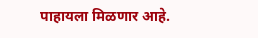पाहायला मिळणार आहे.